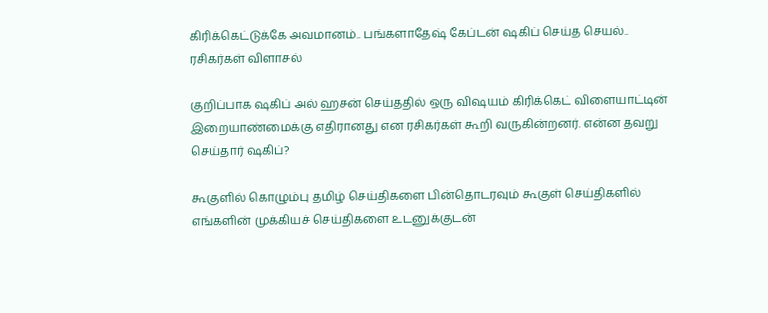கிரிக்கெட்டுக்கே அவமானம்.. பங்களாதேஷ் கேப்டன் ஷகிப் செய்த செயல்.. ரசிகர்கள் விளாசல்

குறிப்பாக ஷகிப் அல் ஹசன் செய்ததில் ஒரு விஷயம் கிரிக்கெட் விளையாட்டின் இறையாண்மைக்கு எதிரானது என ரசிகர்கள் கூறி வருகின்றனர். என்ன தவறு செய்தார் ஷகிப்?

கூகுளில் கொழும்பு தமிழ் செய்திகளை பின்தொடரவும் கூகுள் செய்திகளில் எங்களின் முக்கியச் செய்திகளை உடனுக்குடன்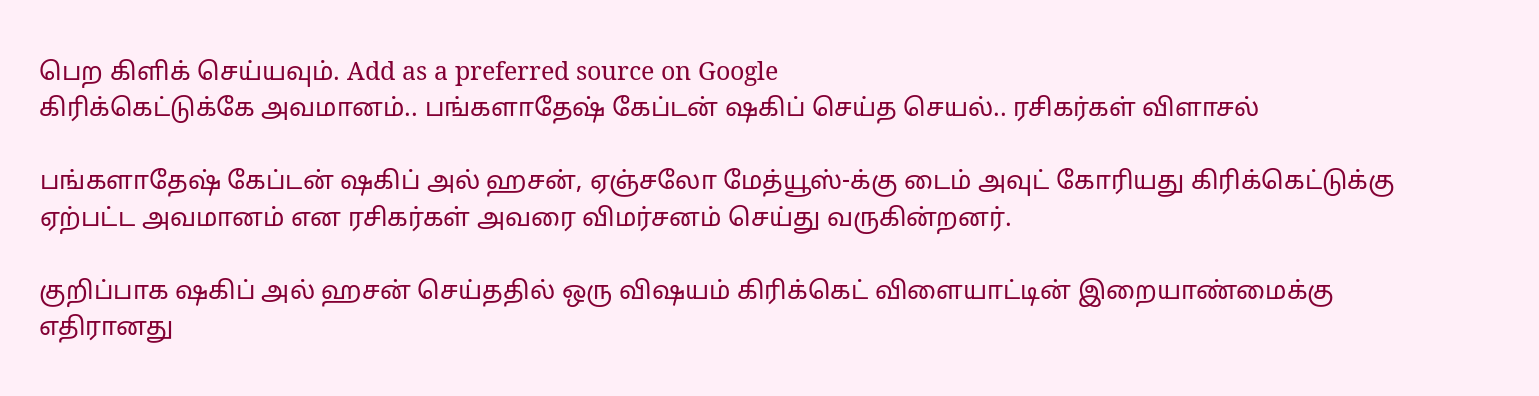பெற கிளிக் செய்யவும். Add as a preferred source on Google
கிரிக்கெட்டுக்கே அவமானம்.. பங்களாதேஷ் கேப்டன் ஷகிப் செய்த செயல்.. ரசிகர்கள் விளாசல்

பங்களாதேஷ் கேப்டன் ஷகிப் அல் ஹசன், ஏஞ்சலோ மேத்யூஸ்-க்கு டைம் அவுட் கோரியது கிரிக்கெட்டுக்கு ஏற்பட்ட அவமானம் என ரசிகர்கள் அவரை விமர்சனம் செய்து வருகின்றனர்.

குறிப்பாக ஷகிப் அல் ஹசன் செய்ததில் ஒரு விஷயம் கிரிக்கெட் விளையாட்டின் இறையாண்மைக்கு எதிரானது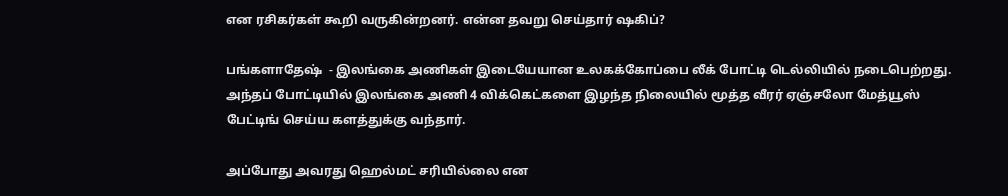என ரசிகர்கள் கூறி வருகின்றனர். என்ன தவறு செய்தார் ஷகிப்?

பங்களாதேஷ்  - இலங்கை அணிகள் இடையேயான உலகக்கோப்பை லீக் போட்டி டெல்லியில் நடைபெற்றது. அந்தப் போட்டியில் இலங்கை அணி 4 விக்கெட்களை இழந்த நிலையில் மூத்த வீரர் ஏஞ்சலோ மேத்யூஸ் பேட்டிங் செய்ய களத்துக்கு வந்தார்.

அப்போது அவரது ஹெல்மட் சரியில்லை என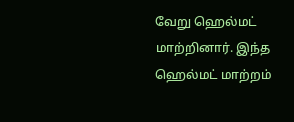வேறு ஹெல்மட் மாற்றினார். இந்த ஹெல்மட் மாற்றம்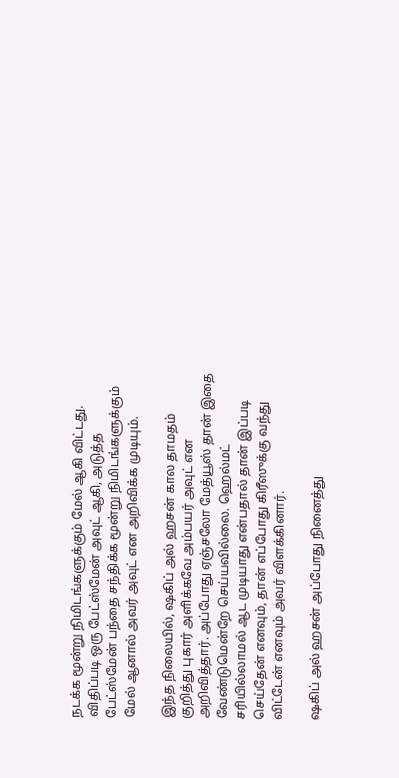நடக்க மூன்று நிமிடங்களுக்கும் மேல் ஆகி விட்டது. விதிப்படி ஒரு பேட்ஸ்மேன் அவுட் ஆகி, அடுத்த பேட்ஸ்மேன் பந்தை சந்திக்க மூன்று நிமிடங்களுக்கும் மேல் ஆனால் அவர் அவுட் என அறிவிக்க முடியும்.

இந்த நிலையில், ஷகிப் அல் ஹசன் கால தாமதம் குறித்து புகார் அளிக்கவே அம்பயர் அவுட் என அறிவித்தார். அப்போது ஏஞ்சலோ மேத்யூஸ் தான் இதை வேண்டுமென்றே செய்யவில்லை. ஹெல்மட் சரியில்லாமல் ஆட முடியாது என்பதால் தான் இப்படி செய்தேன் எனவும், தான் எப்போது கிரீஸுக்கு வந்து விட்டேன் எனவும் அவர் விளக்கினார்.

ஷகிப் அல் ஹசன் அப்போது நினைத்து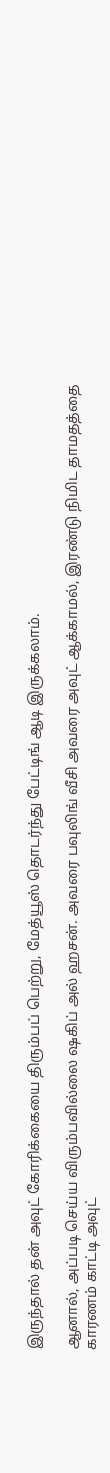இருந்தால் தன் அவுட் கோரிக்கையை திரும்பப் பெற்று, மேத்யூஸ் தொடர்ந்து பேட்டிங் ஆடி இருக்கலாம்.

ஆனால், அப்படி செய்ய விரும்பவில்லை ஷகிப் அல் ஹசன். அவரை பவுலிங் வீசி அவரை அவுட் ஆக்காமல், இரண்டு நிமிட தாமதத்தை காரணம் காட்டி அவுட்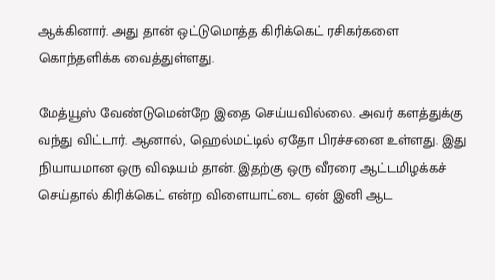ஆக்கினார். அது தான் ஒட்டுமொத்த கிரிக்கெட் ரசிகர்களை கொந்தளிக்க வைத்துள்ளது.

மேத்யூஸ் வேண்டுமென்றே இதை செய்யவில்லை. அவர் களத்துக்கு வந்து விட்டார். ஆனால், ஹெல்மட்டில் ஏதோ பிரச்சனை உள்ளது. இது நியாயமான ஒரு விஷயம் தான். இதற்கு ஒரு வீரரை ஆட்டமிழக்கச் செய்தால் கிரிக்கெட் என்ற விளையாட்டை ஏன் இனி ஆட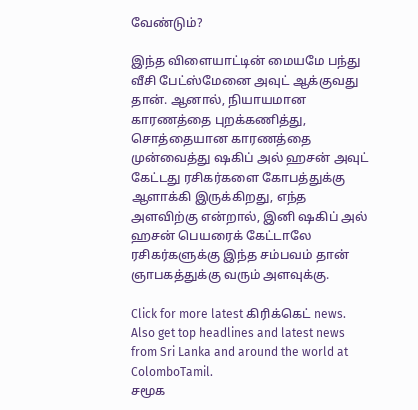வேண்டும்?

இந்த விளையாட்டின் மையமே பந்து வீசி பேட்ஸ்மேனை அவுட் ஆக்குவது தான். ஆனால், நியாயமான காரணத்தை புறக்கணித்து, சொத்தையான காரணத்தை முன்வைத்து ஷகிப் அல் ஹசன் அவுட் கேட்டது ரசிகர்களை கோபத்துக்கு ஆளாக்கி இருக்கிறது, எந்த அளவிற்கு என்றால், இனி ஷகிப் அல் ஹசன் பெயரைக் கேட்டாலே ரசிகர்களுக்கு இந்த சம்பவம் தான் ஞாபகத்துக்கு வரும் அளவுக்கு.

Click for more latest கிரிக்கெட் news. Also get top headlines and latest news from Sri Lanka and around the world at ColomboTamil.
சமூக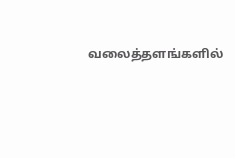வலைத்தளங்களில்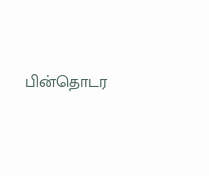பின்தொடர